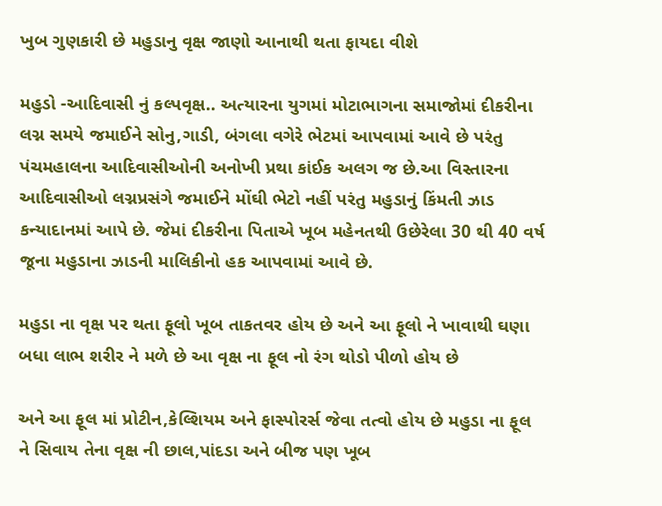ખુબ ગુણકારી છે મહુડાનુ વૃક્ષ જાણો આનાથી થતા ફાયદા વીશે

મહુડો -આદિવાસી નું કલ્પવૃક્ષ.. અત્યારના યુગમાં મોટાભાગના સમાજોમાં દીકરીના લગ્ન સમયે જમાઈને સોનુ,ગાડી, બંગલા વગેરે ભેટમાં આપવામાં આવે છે પરંતુ પંચમહાલના આદિવાસીઓની અનોખી પ્રથા કાંઈક અલગ જ છે.આ વિસ્તારના આદિવાસીઓ લગ્નપ્રસંગે જમાઈને મોંઘી ભેટો નહીં પરંતુ મહુડાનું કિંમતી ઝાડ કન્યાદાનમાં આપે છે. જેમાં દીકરીના પિતાએ ખૂબ મહેનતથી ઉછેરેલા 30 થી 40 વર્ષ જૂના મહુડાના ઝાડની માલિકીનો હક આપવામાં આવે છે.

મહુડા ના વૃક્ષ પર થતા ફૂલો ખૂબ તાકતવર હોય છે અને આ ફૂલો ને ખાવાથી ઘણા બધા લાભ શરીર ને મળે છે આ વૃક્ષ ના ફૂલ નો રંગ થોડો પીળો હોય છે

અને આ ફૂલ માં પ્રોટીન,કેલ્શિયમ અને ફાસ્પોરર્સ જેવા તત્વો હોય છે મહુડા ના ફૂલ ને સિવાય તેના વૃક્ષ ની છાલ,પાંદડા અને બીજ પણ ખૂબ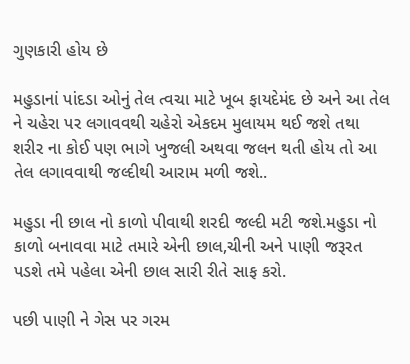ગુણકારી હોય છે

મહુડાનાં પાંદડા ઓનું તેલ ત્વચા માટે ખૂબ ફાયદેમંદ છે અને આ તેલ ને ચહેરા પર લગાવવથી ચહેરો એકદમ મુલાયમ થઈ જશે તથા શરીર ના કોઈ પણ ભાગે ખુજલી અથવા જલન થતી હોય તો આ તેલ લગાવવાથી જલ્દીથી આરામ મળી જશે..

મહુડા ની છાલ નો કાળો પીવાથી શરદી જલ્દી મટી જશે.મહુડા નો કાળો બનાવવા માટે તમારે એની છાલ,ચીની અને પાણી જરૂરત પડશે તમે પહેલા એની છાલ સારી રીતે સાફ કરો.

પછી પાણી ને ગેસ પર ગરમ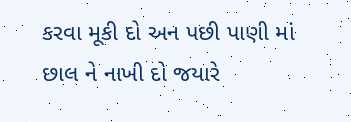કરવા મૂકી દો અન પછી પાણી માં છાલ ને નાખી દો જયારે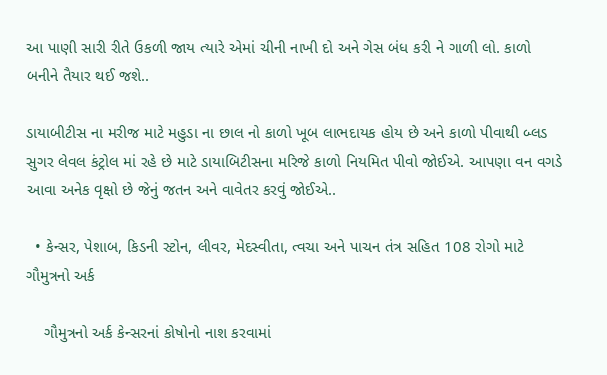આ પાણી સારી રીતે ઉકળી જાય ત્યારે એમાં ચીની નાખી દો અને ગેસ બંધ કરી ને ગાળી લો. કાળો બનીને તૈયાર થઈ જશે..

ડાયાબીટીસ ના મરીજ માટે મહુડા ના છાલ નો કાળો ખૂબ લાભદાયક હોય છે અને કાળો પીવાથી બ્લડ સુગર લેવલ કંટ્રોલ માં રહે છે માટે ડાયાબિટીસના મરિજે કાળો નિયમિત પીવો જોઈએ. આપણા વન વગડે આવા અનેક વૃક્ષો છે જેનું જતન અને વાવેતર કરવું જોઈએ..

  • કેન્સર, પેશાબ, કિડની સ્ટોન, લીવર, મેદસ્વીતા, ત્વચા અને પાચન તંત્ર સહિત 108 રોગો માટે ગૌમુત્રનો અર્ક

    ગૌમુત્રનો અર્ક કેન્સરનાં કોષોનો નાશ કરવામાં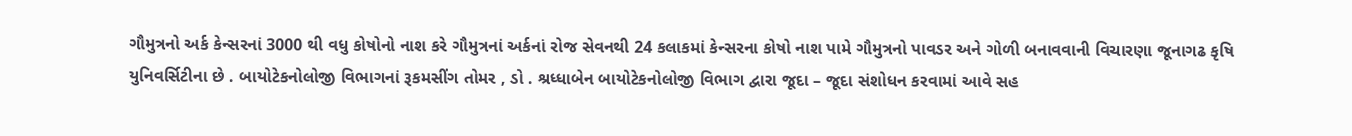ગૌમુત્રનો અર્ક કેન્સરનાં 3000 થી વધુ કોષોનો નાશ કરે ગૌમુત્રનાં અર્કનાં રોજ સેવનથી 24 કલાકમાં કેન્સરના કોષો નાશ પામે ગૌમુત્રનો પાવડર અને ગોળી બનાવવાની વિચારણા જૂનાગઢ કૃષિ યુનિવર્સિટીના છે . બાયોટેકનોલોજી વિભાગનાં રૂકમસીંગ તોમર , ડો . શ્રધ્ધાબેન બાયોટેકનોલોજી વિભાગ દ્વારા જૂદા – જૂદા સંશોધન કરવામાં આવે સહ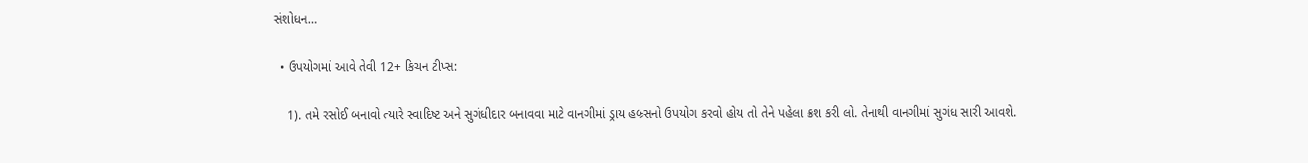સંશોધન…

  • ઉપયોગમાં આવે તેવી 12+ કિચન ટીપ્સ:

    1). તમે રસોઈ બનાવો ત્યારે સ્વાદિષ્ટ અને સુગંધીદાર બનાવવા માટે વાનગીમાં ડ્રાય હબ્ર્સનો ઉપયોગ કરવો હોય તો તેને પહેલા ક્રશ કરી લો. તેનાથી વાનગીમાં સુગંધ સારી આવશે.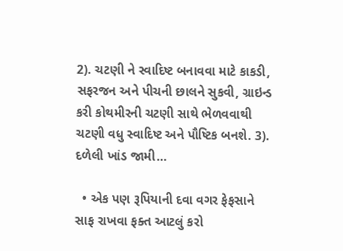2). ચટણી ને સ્વાદિષ્ટ બનાવવા માટે કાકડી, સફરજન અને પીચની છાલને સુકવી, ગ્રાઇન્ડ કરી કોથમીરની ચટણી સાથે ભેળવવાથી ચટણી વધુ સ્વાદિષ્ટ અને પૌષ્ટિક બનશે. 3). દળેલી ખાંડ જામી…

  • એક પણ રૂપિયાની દવા વગર ફેફસાને સાફ રાખવા ફક્ત આટલું કરો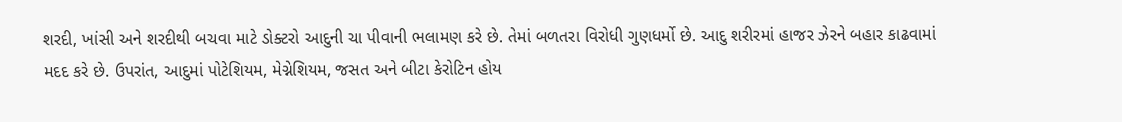શરદી, ખાંસી અને શરદીથી બચવા માટે ડોક્ટરો આદુની ચા પીવાની ભલામણ કરે છે. તેમાં બળતરા વિરોધી ગુણધર્મો છે. આદુ શરીરમાં હાજર ઝેરને બહાર કાઢવામાં મદદ કરે છે. ઉપરાંત, આદુમાં પોટેશિયમ, મેગ્નેશિયમ, જસત અને બીટા કેરોટિન હોય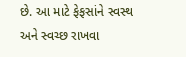છે. આ માટે ફેફસાંને સ્વસ્થ અને સ્વચ્છ રાખવા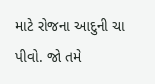માટે રોજના આદુની ચા પીવો. જો તમે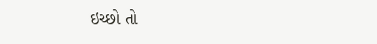ઇચ્છો તો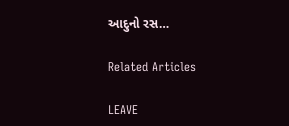આદુનો રસ…

Related Articles

LEAVE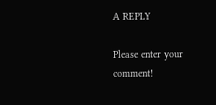A REPLY

Please enter your comment!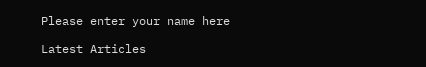Please enter your name here

Latest Articles